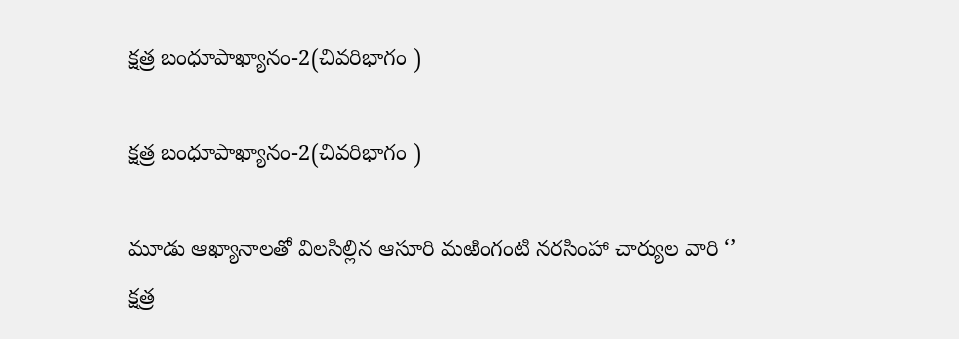క్షత్ర బంధూపాఖ్యానం-2(చివరిభాగం )

క్షత్ర బంధూపాఖ్యానం-2(చివరిభాగం )

మూడు ఆఖ్యానాలతో విలసిల్లిన ఆసూరి మఱింగంటి నరసింహా చార్యుల వారి ‘’ క్షత్ర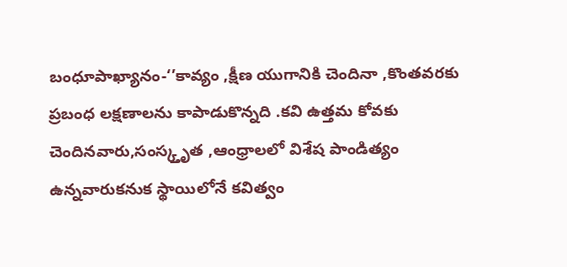బంధూపాఖ్యానం-‘’కావ్యం ,క్షీణ యుగానికి చెందినా ,కొంతవరకు ప్రబంధ లక్షణాలను కాపాడుకొన్నది .కవి ఉత్తమ కోవకు చెందినవారు,సంస్క్తృత ,ఆంధ్రాలలో విశేష పాండిత్యం ఉన్నవారుకనుక స్థాయిలోనే కవిత్వం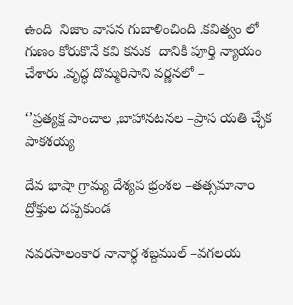ఉంది  నిజాం వాసన గుబాళించింది .కవిత్వం లో గుణం కోరుకొనే కవి కనుక  దానికి పూర్తి న్యాయం చేశారు .వృద్ధ దొమ్మరిసాని వర్ణనలో –

‘’ప్రత్యక్ష పాంచాల ,బాహానటనల –ప్రాస యతి చ్ఛేక పాకశయ్య

దేవ భాషా గ్రామ్య దేశ్యప భ్రంశల –తత్సమానా౦ ద్రోక్తుల దప్పకుండ

నవరసాలంకార నానార్ధ శబ్దముల్ –వగలయ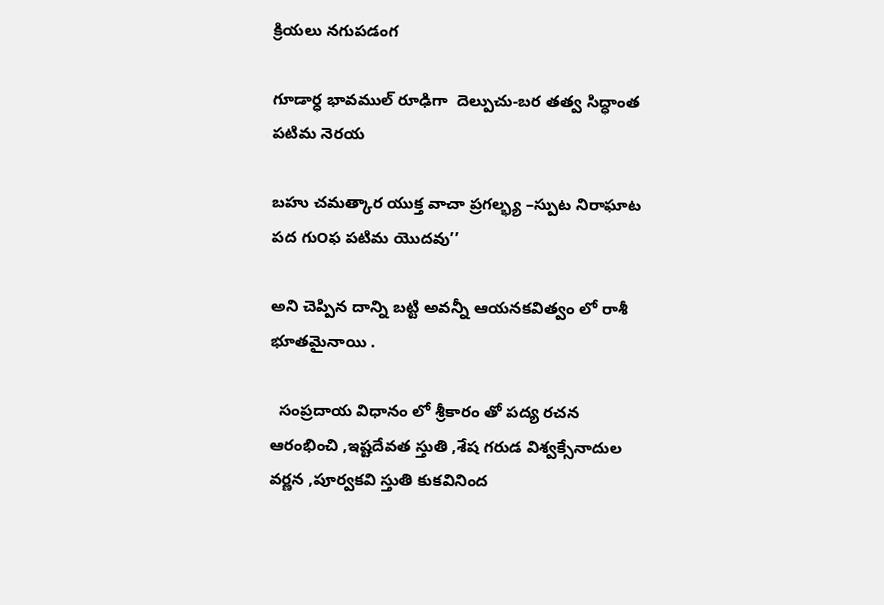క్రియలు నగుపడంగ

గూడార్ధ భావముల్ రూఢిగా  దెల్పుచు-బర తత్వ సిద్ధాంత పటిమ నెరయ

బహు చమత్కార యుక్త వాచా ప్రగల్భ్య –స్పుట నిరాఘాట పద గు౦ఫ పటిమ యొదవు’’

అని చెప్పిన దాన్ని బట్టి అవన్నీ ఆయనకవిత్వం లో రాశీ భూతమైనాయి .

  సంప్రదాయ విధానం లో శ్రీకారం తో పద్య రచన ఆరంభించి ,ఇష్టదేవత స్తుతి ,శేష గరుడ విశ్వక్సేనాదుల వర్ణన ,పూర్వకవి స్తుతి కుకవినింద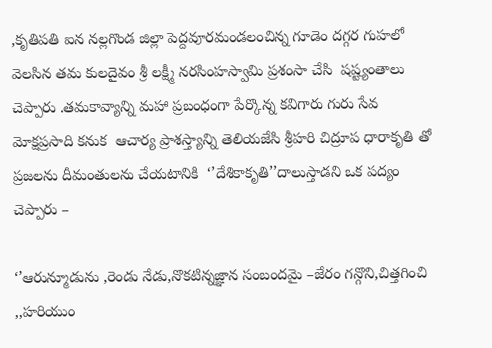,కృతిపతి ఐన నల్లగొండ జిల్లా పెద్దవూరమండలంచిన్న గూడెం దగ్గర గుహలో వెలసిన తమ కులదైవం శ్రీ లక్ష్మీ నరసింహస్వామి ప్రశంసా చేసి  షష్ట్యంతాలు చెప్పారు .తమకావ్యాన్ని మహా ప్రబంధంగా పేర్కొన్న కవిగారు గురు సేవ మోక్షప్రసాది కనుక  ఆచార్య ప్రాశస్త్యాన్ని తెలియజేసి శ్రీహరి చిద్రూప ధారాకృతి తో ప్రజలను దీమంతులను చేయటానికి  ‘’దేశికాకృతి’’దాలుస్తాడని ఒక పద్యం చెప్పారు –

‘’ఆరున్మూడును ,రెండు నేడు,నొకటిన్నజ్ఞాన సంబందమై –జేరం గన్గొని,చిత్తగించి ,,హరియుం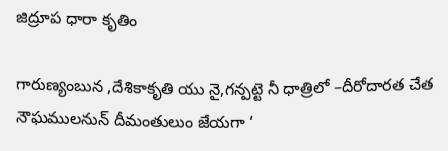జిద్రూప ధారా కృతిం

గారుణ్యంబున ,దేశికాకృతి యు నై,గన్పట్టె నీ ధాత్రిలో –దీరోదారత చేత నౌఘములనున్ దీమంతులుం జేయగా ‘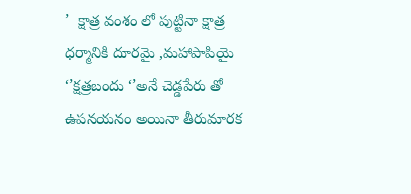’  క్షాత్ర వంశం లో పుట్టినా క్షాత్ర ధర్మానికి దూరమై ,మహాపాపియై  ‘’క్షత్రబందు ‘’అనే చెడ్డపేరు తో ఉపనయనం అయినా తీరుమారక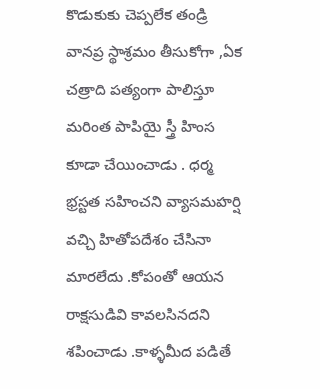కొడుకుకు చెప్పలేక తండ్రి వానప్ర స్థాశ్రమం తీసుకోగా ,ఏక చత్రాది పత్యంగా పాలిస్తూ మరింత పాపియై స్త్రీ హింస కూడా చేయించాడు . ధర్మ భ్రస్టత సహించని వ్యాసమహర్షి   వచ్చి హితోపదేశం చేసినా మారలేదు .కోపంతో ఆయన రాక్షసుడివి కావలసినదని శపించాడు .కాళ్ళమీద పడితే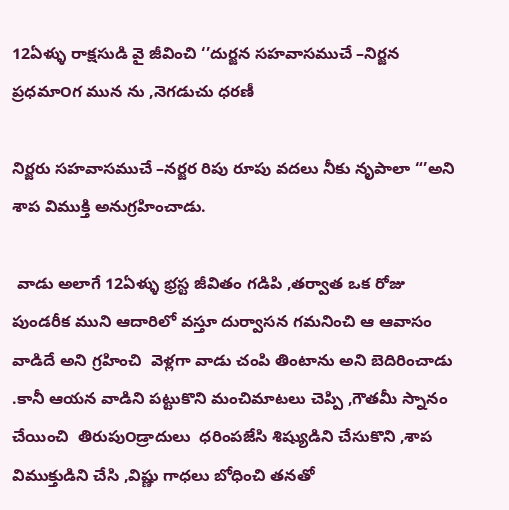12ఏళ్ళు రాక్షసుడి వై జీవించి ‘’దుర్జన సహవాసముచే –నిర్జన ప్రధమా౦గ మున ను ,నెగడుచు ధరణీ

నిర్జరు సహవాసముచే –నర్జర రిపు రూపు వదలు నీకు నృపాలా “’అని శాప విముక్తి అనుగ్రహించాడు.

 వాడు అలాగే 12ఏళ్ళు భ్రస్ట జీవితం గడిపి ,తర్వాత ఒక రోజు పుండరీక ముని ఆదారిలో వస్తూ దుర్వాసన గమనించి ఆ ఆవాసం వాడిదే అని గ్రహించి  వెళ్లగా వాడు చంపి తింటాను అని బెదిరించాడు .కానీ ఆయన వాడిని పట్టుకొని మంచిమాటలు చెప్పి ,గౌతమీ స్నానం చేయించి  తిరుపు౦డ్రాదులు  ధరింపజేసి శిష్యుడిని చేసుకొని ,శాప విముక్తుడిని చేసి ,విష్ణు గాధలు బోధించి తనతో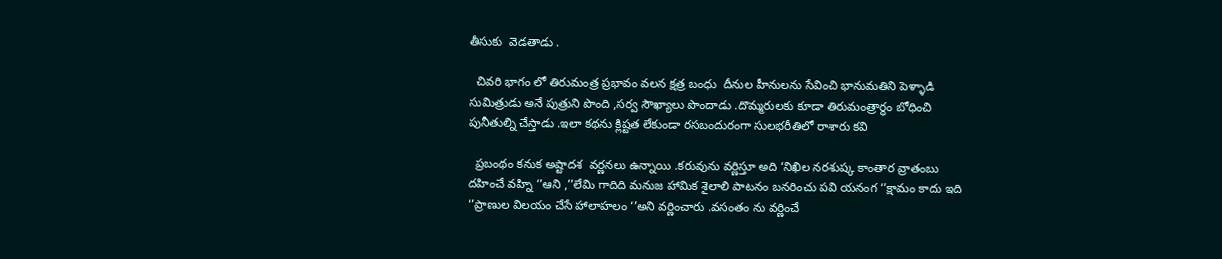తీసుకు  వెడతాడు .

  చివరి భాగం లో తిరుమంత్ర ప్రభావం వలన క్షత్ర బంధు  దీనుల హీనులను సేవించి భానుమతిని పెళ్ళాడి సుమిత్రుడు అనే పుత్రుని పొంది ,సర్వ సౌఖ్యాలు పొందాడు .దొమ్మరులకు కూడా తిరుమంత్రార్ధం బోధించి పునీతుల్ని చేస్తాడు .ఇలా కథను క్లిష్టత లేకుండా రసబందురంగా సులభరీతిలో రాశారు కవి

  ప్రబంథం కనుక అష్టాదశ  వర్ణనలు ఉన్నాయి .కరువును వర్ణిస్తూ అది ‘నిఖిల నరశుష్క కాంతార వ్రాతంబు దహించే వహ్ని ‘’ఆని ,’’లేమి గాదిది మనుజ హామిక శైలాలి పాటనం బనరించు పవి యనంగ ‘’క్షామం కాదు ఇది ‘’ప్రాణుల విలయం చేసే హాలాహలం ‘’అని వర్ణించారు .వసంతం ను వర్ణించే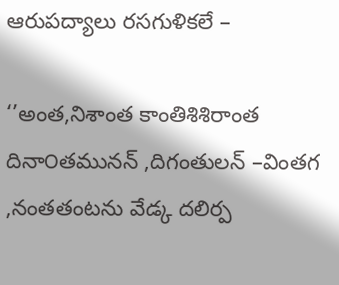ఆరుపద్యాలు రసగుళికలే –

‘’అంత,నిశాంత కాంతిశిశిరాంత దినా౦తమునన్ ,దిగంతులన్ –వింతగ ,నంతతంటను వేడ్క దలిర్ప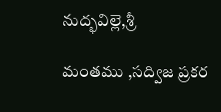నుద్భవిల్లె,శ్రీ

మంతము ,సద్విజ ప్రకర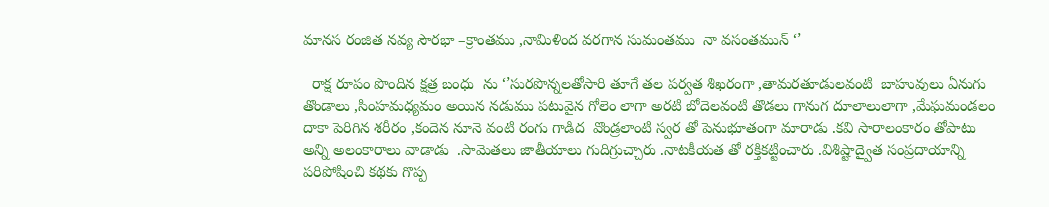మానస రంజిత నవ్య సౌరభా –క్రాంతము ,నామిళింద వరగాన సుమంతము  నా వసంతమున్ ‘’

  రాక్ష రూపం పొందిన క్షత్ర బంధు  ను ‘’సురపొన్నలతోసారి తూగే తల పర్వత శిఖరంగా ,తామరతూడులవంటి  బాహువులు ఏనుగు తొండాలు ,సింహమధ్యమం అయిన నడుము పటువైన గోలెం లాగా అరటి బోదెలవంటి తొడలు గానుగ దూలాలులాగా ,మేఘమండలం దాకా పెరిగిన శరీరం ,కందెన నూనె వంటి రంగు గాడిద  వొండ్రలాంటి స్వర తో పెనుభూతంగా మారాడు .కవి సారాలంకారం తోపాటు అన్ని అలంకారాలు వాడాడు  .సామెతలు జాతీయాలు గుదిగ్రుచ్చారు .నాటకీయత తో రక్తికట్టించారు .విశిష్టాద్వైత సంప్రదాయాన్ని పరిపోషించి కథకు గొప్ప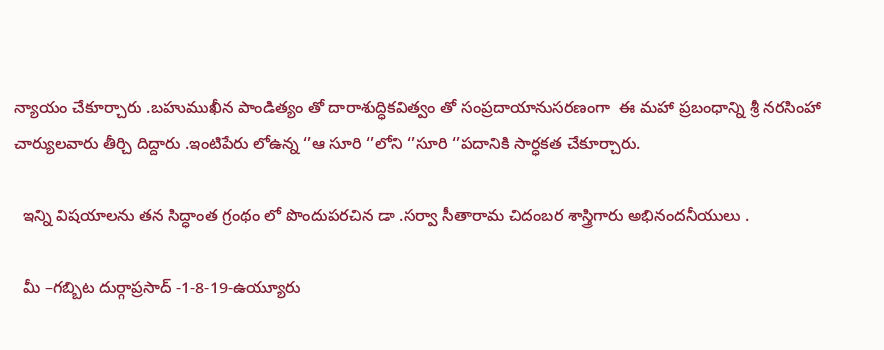న్యాయం చేకూర్చారు .బహుముఖీన పాండిత్యం తో దారాశుద్ధికవిత్వం తో సంప్రదాయానుసరణంగా  ఈ మహా ప్రబంధాన్ని శ్రీ నరసింహా చార్యులవారు తీర్చి దిద్దారు .ఇంటిపేరు లోఉన్న ‘’ఆ సూరి ‘’లోని ‘’సూరి ‘’పదానికి సార్ధకత చేకూర్చారు.

  ఇన్ని విషయాలను తన సిద్ధాంత గ్రంథం లో పొందుపరచిన డా .సర్వా సీతారామ చిదంబర శాస్త్రిగారు అభినందనీయులు .

  మీ –గబ్బిట దుర్గాప్రసాద్ -1-8-19-ఉయ్యూరు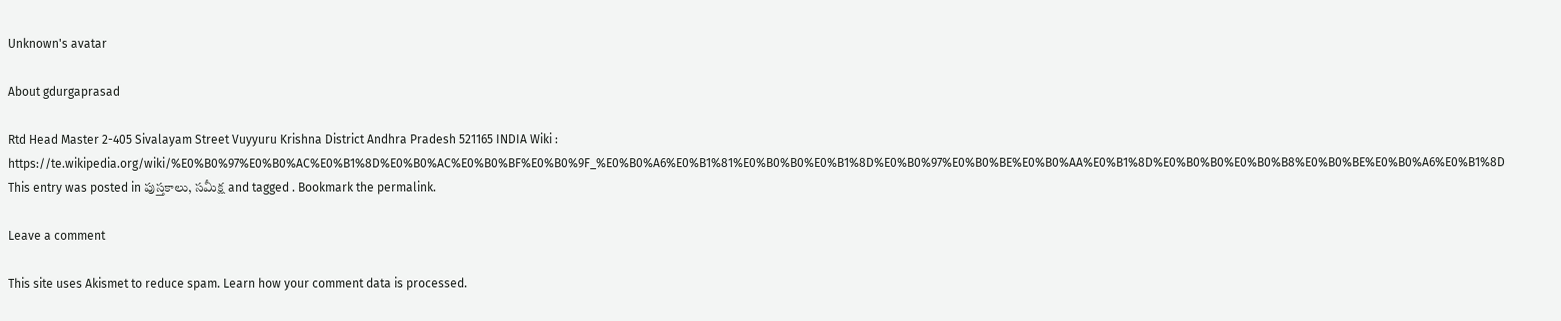Unknown's avatar

About gdurgaprasad

Rtd Head Master 2-405 Sivalayam Street Vuyyuru Krishna District Andhra Pradesh 521165 INDIA Wiki : https://te.wikipedia.org/wiki/%E0%B0%97%E0%B0%AC%E0%B1%8D%E0%B0%AC%E0%B0%BF%E0%B0%9F_%E0%B0%A6%E0%B1%81%E0%B0%B0%E0%B1%8D%E0%B0%97%E0%B0%BE%E0%B0%AA%E0%B1%8D%E0%B0%B0%E0%B0%B8%E0%B0%BE%E0%B0%A6%E0%B1%8D
This entry was posted in పుస్తకాలు, సమీక్ష and tagged . Bookmark the permalink.

Leave a comment

This site uses Akismet to reduce spam. Learn how your comment data is processed.